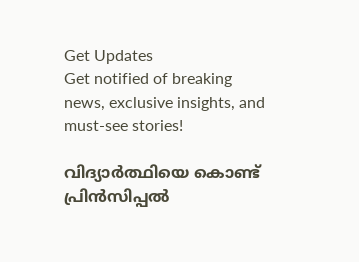Get Updates
Get notified of breaking news, exclusive insights, and must-see stories!

വിദ്യാര്‍ത്ഥിയെ കൊണ്ട് പ്രിന്‍സിപ്പല്‍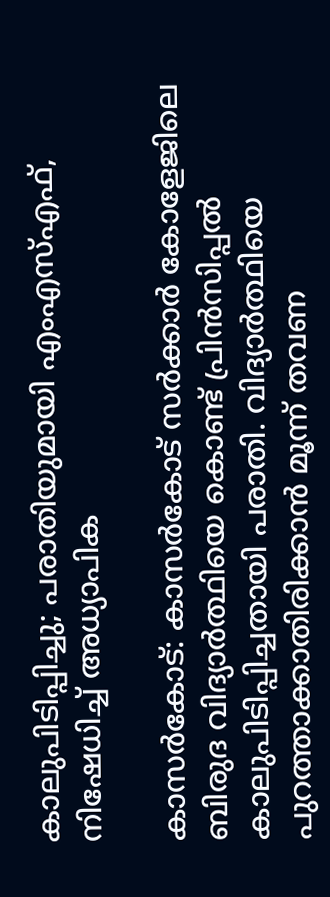കാലുപിടിപ്പിച്ചു; പരാതിയുമായി എംഎസ്എഫ്, നിഷേധിച്ച് അധ്യാപിക

കാസര്‍കോട്: കാസര്‍കോട് സര്‍ക്കാര്‍ കോളേജിലെ ബിരുദ വിദ്യാര്‍ത്ഥിയെ കൊണ്ട് പ്രിന്‍സിപ്പല്‍ കാലുപിടിപ്പിച്ചതായി പരാതി. വിദ്യാര്‍ത്ഥിയെ പുറത്താക്കാതിരിക്കാന്‍ മൂന്ന് തവണ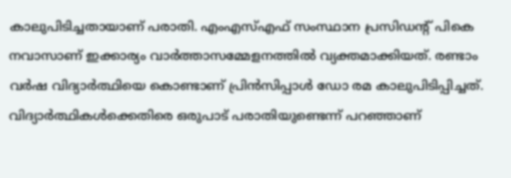കാലുപിടിച്ചതായാണ് പരാതി. എംഎസ്എഫ് സംസ്ഥാന പ്രസിഡന്റ് പികെ നവാസാണ് ഇക്കാര്യം വാര്‍ത്താസമ്മേളനത്തില്‍ വ്യക്തമാക്കിയത്. രണ്ടാം വര്‍ഷ വിദ്യാര്‍ത്ഥിയെ കൊണ്ടാണ് പ്രിന്‍സിപ്പാള്‍ ഡോ രമ കാലുപിടിപ്പിച്ചത്. വിദ്യാര്‍ത്ഥികള്‍ക്കെതിരെ ഒരുപാട് പരാതിയുണ്ടെന്ന് പറഞ്ഞാണ്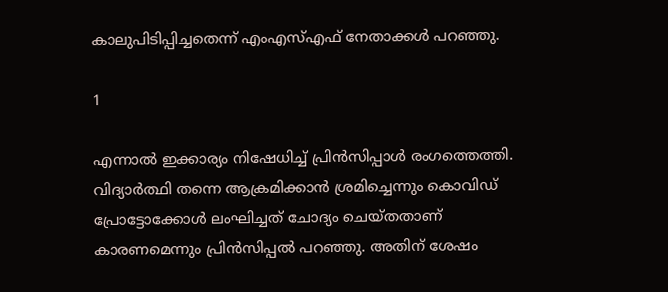കാലുപിടിപ്പിച്ചതെന്ന് എംഎസ്എഫ് നേതാക്കള്‍ പറഞ്ഞു.

1

എന്നാല്‍ ഇക്കാര്യം നിഷേധിച്ച് പ്രിന്‍സിപ്പാള്‍ രംഗത്തെത്തി. വിദ്യാര്‍ത്ഥി തന്നെ ആക്രമിക്കാന്‍ ശ്രമിച്ചെന്നും കൊവിഡ് പ്രോട്ടോക്കോള്‍ ലംഘിച്ചത് ചോദ്യം ചെയ്തതാണ് കാരണമെന്നും പ്രിന്‍സിപ്പല്‍ പറഞ്ഞു. അതിന് ശേഷം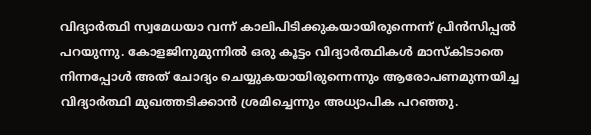വിദ്യാര്‍ത്ഥി സ്വമേധയാ വന്ന് കാലിപിടിക്കുകയായിരുന്നെന്ന് പ്രിന്‍സിപ്പല്‍ പറയുന്നു. കോളജിനുമുന്നില്‍ ഒരു കൂട്ടം വിദ്യാര്‍ത്ഥികള്‍ മാസ്‌കിടാതെ നിന്നപ്പോള്‍ അത് ചോദ്യം ചെയ്യുകയായിരുന്നെന്നും ആരോപണമുന്നയിച്ച വിദ്യാര്‍ത്ഥി മുഖത്തടിക്കാന്‍ ശ്രമിച്ചെന്നും അധ്യാപിക പറഞ്ഞു.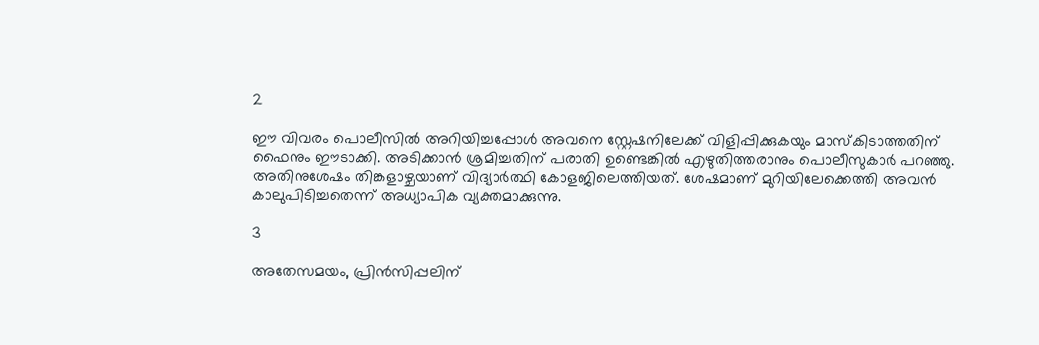2

ഈ വിവരം പൊലീസില്‍ അറിയിച്ചപ്പോള്‍ അവനെ സ്റ്റേഷനിലേക്ക് വിളിപ്പിക്കുകയും മാസ്‌കിടാത്തതിന് ഫൈനും ഈടാക്കി. അടിക്കാന്‍ ശ്രമിച്ചതിന് പരാതി ഉണ്ടെങ്കില്‍ എഴുതിത്തരാനും പൊലീസുകാര്‍ പറഞ്ഞു. അതിനുശേഷം തിങ്കളാഴ്ചയാണ് വിദ്യാര്‍ത്ഥി കോളജിലെത്തിയത്. ശേഷമാണ് മുറിയിലേക്കെത്തി അവന്‍ കാലുപിടിച്ചതെന്ന് അധ്യാപിക വ്യക്തമാക്കുന്നു.

3

അതേസമയം, പ്രിന്‍സിപ്പലിന്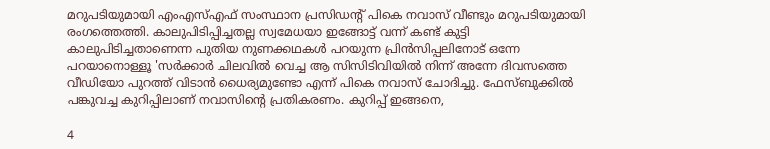മറുപടിയുമായി എംഎസ്എഫ് സംസ്ഥാന പ്രസിഡന്റ് പികെ നവാസ് വീണ്ടും മറുപടിയുമായി രംഗത്തെത്തി. കാലുപിടിപ്പിച്ചതല്ല സ്വമേധയാ ഇങ്ങോട്ട് വന്ന് കണ്ട് കുട്ടി കാലുപിടിച്ചതാണെന്ന പുതിയ നുണക്കഥകള്‍ പറയുന്ന പ്രിന്‍സിപ്പലിനോട് ഒന്നേ പറയാനൊള്ളൂ 'സര്‍ക്കാര്‍ ചിലവില്‍ വെച്ച ആ സിസിടിവിയില്‍ നിന്ന് അന്നേ ദിവസത്തെ വീഡിയോ പുറത്ത് വിടാന്‍ ധൈര്യമുണ്ടോ എന്ന് പികെ നവാസ് ചോദിച്ചു. ഫേസ്ബുക്കില്‍ പങ്കുവച്ച കുറിപ്പിലാണ് നവാസിന്റെ പ്രതികരണം. കുറിപ്പ് ഇങ്ങനെ,

4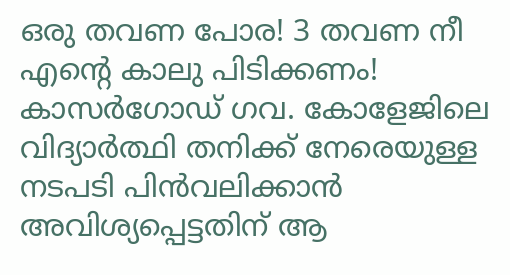ഒരു തവണ പോര! 3 തവണ നീ എന്റെ കാലു പിടിക്കണം! കാസര്‍ഗോഡ് ഗവ. കോളേജിലെ വിദ്യാര്‍ത്ഥി തനിക്ക് നേരെയുള്ള നടപടി പിന്‍വലിക്കാന്‍ അവിശ്യപ്പെട്ടതിന് ആ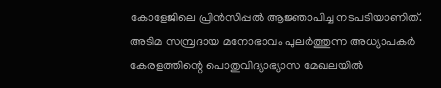കോളേജിലെ പ്രിന്‍സിപ്പല്‍ ആജ്ഞാപിച്ച നടപടിയാണിത്. അടിമ സമ്പ്രദായ മനോഭാവം പുലര്‍ത്തുന്ന അധ്യാപകര്‍ കേരളത്തിന്റെ പൊതുവിദ്യാഭ്യാസ മേഖലയില്‍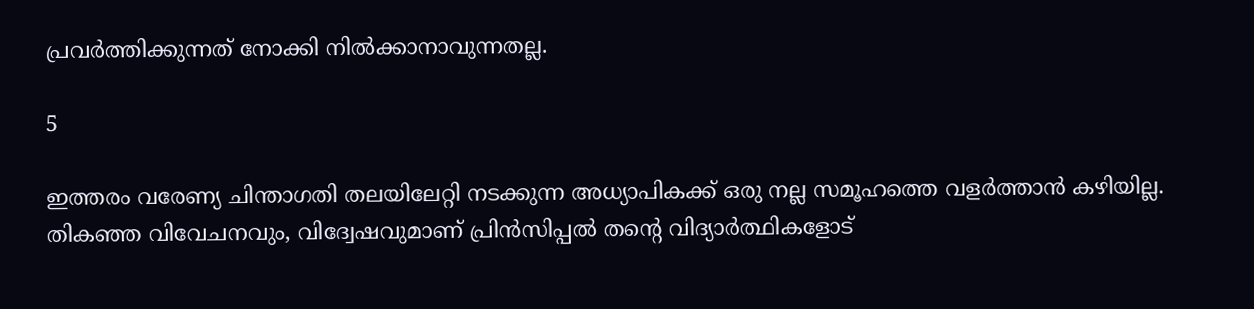പ്രവര്‍ത്തിക്കുന്നത് നോക്കി നില്‍ക്കാനാവുന്നതല്ല.

5

ഇത്തരം വരേണ്യ ചിന്താഗതി തലയിലേറ്റി നടക്കുന്ന അധ്യാപികക്ക് ഒരു നല്ല സമൂഹത്തെ വളര്‍ത്താന്‍ കഴിയില്ല. തികഞ്ഞ വിവേചനവും, വിദ്വേഷവുമാണ് പ്രിന്‍സിപ്പല്‍ തന്റെ വിദ്യാര്‍ത്ഥികളോട്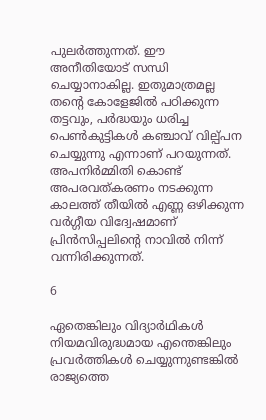പുലര്‍ത്തുന്നത്. ഈ അനീതിയോട് സന്ധി ചെയ്യാനാകില്ല. ഇതുമാത്രമല്ല തന്റെ കോളേജില്‍ പഠിക്കുന്ന തട്ടവും, പര്‍ദ്ധയും ധരിച്ച പെണ്‍കുട്ടികള്‍ കഞ്ചാവ് വില്പ്പന ചെയ്യുന്നു എന്നാണ് പറയുന്നത്. അപനിര്‍മ്മിതി കൊണ്ട് അപരവത്കരണം നടക്കുന്ന കാലത്ത് തീയില്‍ എണ്ണ ഒഴിക്കുന്ന വര്‍ഗ്ഗീയ വിദ്വേഷമാണ് പ്രിന്‍സിപ്പലിന്റെ നാവില്‍ നിന്ന് വന്നിരിക്കുന്നത്.

6

ഏതെങ്കിലും വിദ്യാര്‍ഥികള്‍ നിയമവിരുദ്ധമായ എന്തെങ്കിലും പ്രവര്‍ത്തികള്‍ ചെയ്യുന്നുണ്ടങ്കില്‍ രാജ്യത്തെ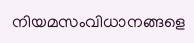നിയമസംവിധാനങ്ങളെ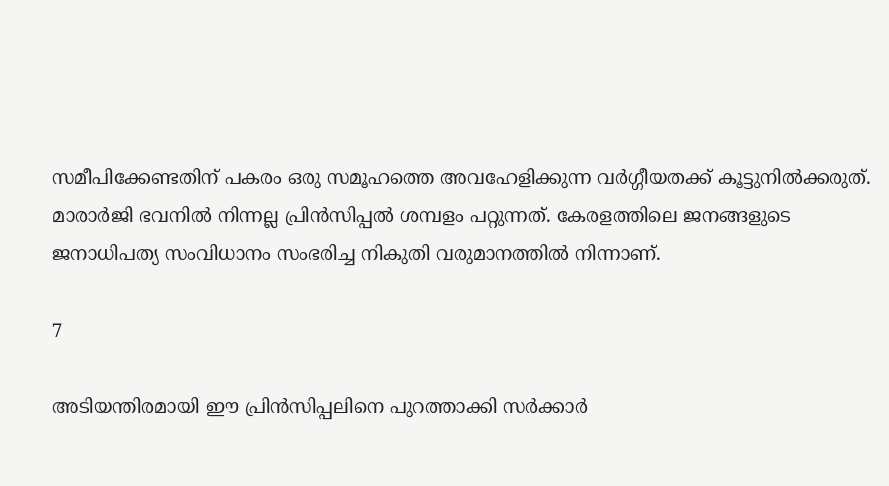സമീപിക്കേണ്ടതിന് പകരം ഒരു സമൂഹത്തെ അവഹേളിക്കുന്ന വര്‍ഗ്ഗീയതക്ക് കൂട്ടുനില്‍ക്കരുത്. മാരാര്‍ജി ഭവനില്‍ നിന്നല്ല പ്രിന്‍സിപ്പല്‍ ശമ്പളം പറ്റുന്നത്. കേരളത്തിലെ ജനങ്ങളുടെ ജനാധിപത്യ സംവിധാനം സംഭരിച്ച നികുതി വരുമാനത്തില്‍ നിന്നാണ്.

7

അടിയന്തിരമായി ഈ പ്രിന്‍സിപ്പലിനെ പുറത്താക്കി സര്‍ക്കാര്‍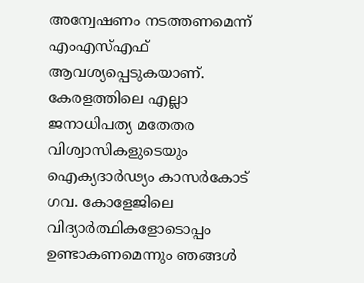അന്വേഷണം നടത്തണമെന്ന് എംഎസ്എഫ് ആവശ്യപ്പെടുകയാണ്. കേരളത്തിലെ എല്ലാ ജനാധിപത്യ മതേതര വിശ്വാസികളുടെയും ഐക്യദാര്‍ഢ്യം കാസര്‍കോട് ഗവ. കോളേജിലെ വിദ്യാര്‍ത്ഥികളോടൊപ്പം ഉണ്ടാകണമെന്നും ഞങ്ങള്‍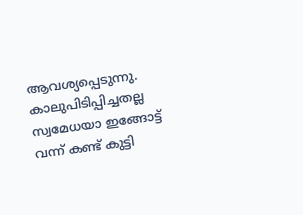ആവശ്യപ്പെടുന്നു. കാലുപിടിപ്പിച്ചതല്ല സ്വമേധയാ ഇങ്ങോട്ട് വന്ന് കണ്ട് കുട്ടി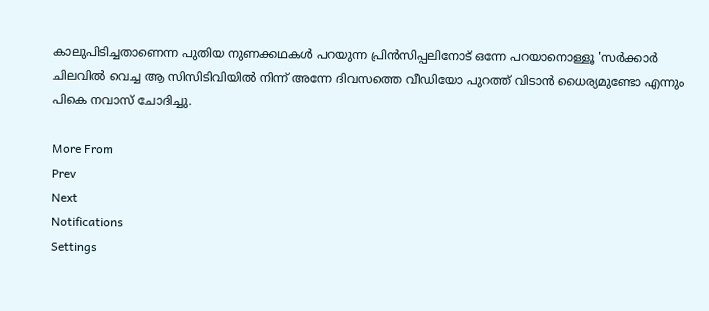കാലുപിടിച്ചതാണെന്ന പുതിയ നുണക്കഥകള്‍ പറയുന്ന പ്രിന്‍സിപ്പലിനോട് ഒന്നേ പറയാനൊള്ളൂ 'സര്‍ക്കാര്‍ ചിലവില്‍ വെച്ച ആ സിസിടിവിയില്‍ നിന്ന് അന്നേ ദിവസത്തെ വീഡിയോ പുറത്ത് വിടാന്‍ ധൈര്യമുണ്ടോ എന്നും പികെ നവാസ് ചോദിച്ചു.

More From
Prev
Next
Notifications
Settings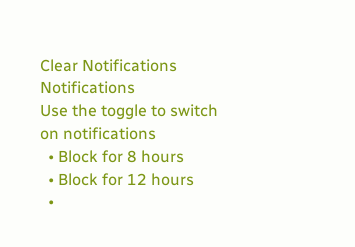Clear Notifications
Notifications
Use the toggle to switch on notifications
  • Block for 8 hours
  • Block for 12 hours
  •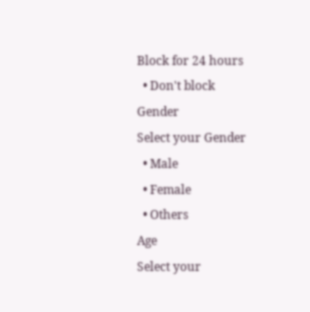Block for 24 hours
  • Don't block
Gender
Select your Gender
  • Male
  • Female
  • Others
Age
Select your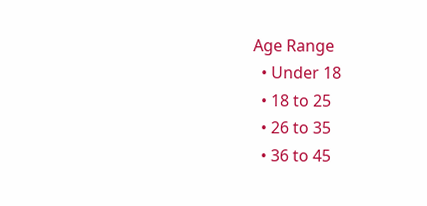Age Range
  • Under 18
  • 18 to 25
  • 26 to 35
  • 36 to 45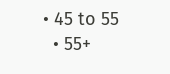• 45 to 55
  • 55+